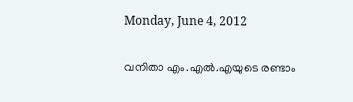Monday, June 4, 2012

വനിതാ എം.എല്‍.എയുടെ രണ്ടാം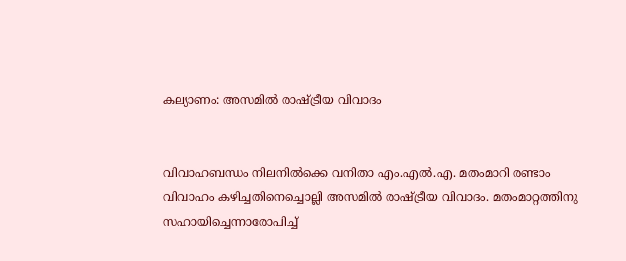കല്യാണം: അസമില്‍ രാഷ്‌ട്രീയ വിവാദം


വിവാഹബന്ധം നിലനില്‍ക്കെ വനിതാ എം.എല്‍.എ. മതംമാറി രണ്ടാം വിവാഹം കഴിച്ചതിനെച്ചൊല്ലി അസമില്‍ രാഷ്‌ട്രീയ വിവാദം. മതംമാറ്റത്തിനു സഹായിച്ചെന്നാരോപിച്ച്‌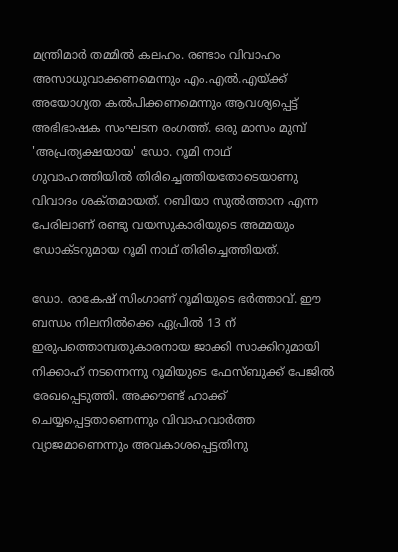മന്ത്രിമാര്‍ തമ്മില്‍ കലഹം. രണ്ടാം വിവാഹം അസാധുവാക്കണമെന്നും എം.എല്‍.എയ്‌ക്ക് അയോഗ്യത കല്‍പിക്കണമെന്നും ആവശ്യപ്പെട്ട്‌ അഭിഭാഷക സംഘടന രംഗത്ത്‌. ഒരു മാസം മുമ്പ്‌ 'അപ്രത്യക്ഷയായ' ഡോ. റൂമി നാഥ്‌ ഗുവാഹത്തിയില്‍ തിരിച്ചെത്തിയതോടെയാണു വിവാദം ശക്‌തമായത്‌. റബിയാ സുല്‍ത്താന എന്ന പേരിലാണ്‌ രണ്ടു വയസുകാരിയുടെ അമ്മയും ഡോക്‌ടറുമായ റൂമി നാഥ്‌ തിരിച്ചെത്തിയത്‌.

ഡോ. രാകേഷ്‌ സിംഗാണ്‌ റൂമിയുടെ ഭര്‍ത്താവ്‌. ഈ ബന്ധം നിലനില്‍ക്കെ ഏപ്രില്‍ 13 ന്‌ ഇരുപത്തൊമ്പതുകാരനായ ജാക്കി സാക്കിറുമായി നിക്കാഹ്‌ നടന്നെന്നു റൂമിയുടെ ഫേസ്‌ബുക്ക്‌ പേജില്‍ രേഖപ്പെടുത്തി. അക്കൗണ്ട്‌ ഹാക്ക്‌ ചെയ്യപ്പെട്ടതാണെന്നും വിവാഹവാര്‍ത്ത വ്യാജമാണെന്നും അവകാശപ്പെട്ടതിനു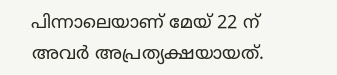പിന്നാലെയാണ്‌ മേയ്‌ 22 ന്‌ അവര്‍ അപ്രത്യക്ഷയായത്‌.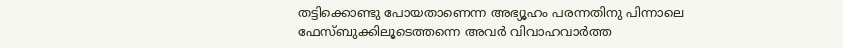തട്ടിക്കൊണ്ടു പോയതാണെന്ന അഭ്യൂഹം പരന്നതിനു പിന്നാലെ ഫേസ്‌ബുക്കിലൂടെത്തന്നെ അവര്‍ വിവാഹവാര്‍ത്ത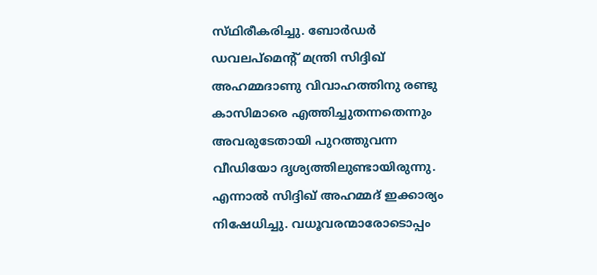സ്‌ഥിരീകരിച്ചു. ബോര്‍ഡര്‍ ഡവലപ്‌മെന്റ്‌ മന്ത്രി സിദ്ദിഖ്‌ അഹമ്മദാണു വിവാഹത്തിനു രണ്ടു കാസിമാരെ എത്തിച്ചുതന്നതെന്നും അവരുടേതായി പുറത്തുവന്ന വീഡിയോ ദൃശ്യത്തിലുണ്ടായിരുന്നു. എന്നാല്‍ സിദ്ദിഖ്‌ അഹമ്മദ്‌ ഇക്കാര്യം നിഷേധിച്ചു. വധൂവരന്മാരോടൊപ്പം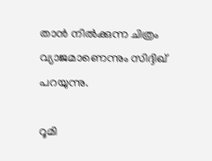താന്‍ നില്‍ക്കുന്ന ചിത്രം വ്യാജമാണെന്നും സിദ്ദിഖ്‌ പറയുന്നു.

റൂമി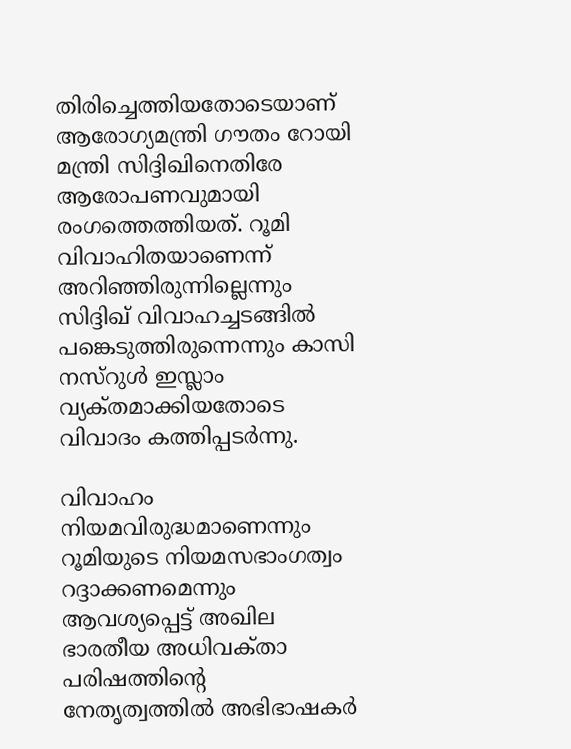തിരിച്ചെത്തിയതോടെയാണ്‌ ആരോഗ്യമന്ത്രി ഗൗതം റോയി മന്ത്രി സിദ്ദിഖിനെതിരേ ആരോപണവുമായി രംഗത്തെത്തിയത്‌. റൂമി വിവാഹിതയാണെന്ന്‌ അറിഞ്ഞിരുന്നില്ലെന്നും സിദ്ദിഖ്‌ വിവാഹച്ചടങ്ങില്‍ പങ്കെടുത്തിരുന്നെന്നും കാസി നസ്‌റുള്‍ ഇസ്ലാം വ്യക്‌തമാക്കിയതോടെ വിവാദം കത്തിപ്പടര്‍ന്നു.

വിവാഹം നിയമവിരുദ്ധമാണെന്നും റൂമിയുടെ നിയമസഭാംഗത്വം റദ്ദാക്കണമെന്നും ആവശ്യപ്പെട്ട്‌ അഖില ഭാരതീയ അധിവക്‌താ പരിഷത്തിന്റെ നേതൃത്വത്തില്‍ അഭിഭാഷകര്‍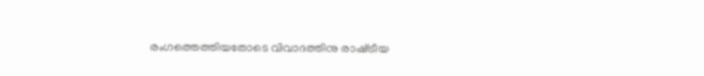രംഗത്തെത്തിയതോടെ വിവാദത്തിനു രാഷ്‌ട്രീയ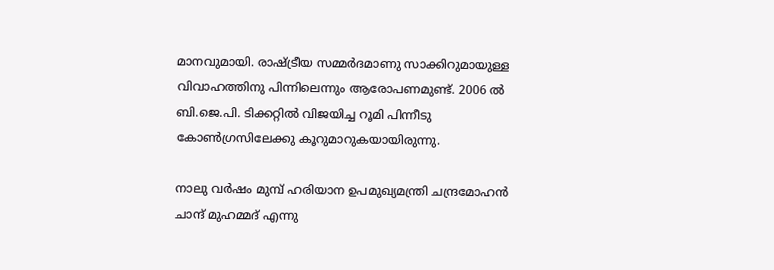മാനവുമായി. രാഷ്‌ട്രീയ സമ്മര്‍ദമാണു സാക്കിറുമായുള്ള വിവാഹത്തിനു പിന്നിലെന്നും ആരോപണമുണ്ട്‌. 2006 ല്‍ ബി.ജെ.പി. ടിക്കറ്റില്‍ വിജയിച്ച റൂമി പിന്നീടു കോണ്‍ഗ്രസിലേക്കു കൂറുമാറുകയായിരുന്നു.

നാലു വര്‍ഷം മുമ്പ്‌ ഹരിയാന ഉപമുഖ്യമന്ത്രി ചന്ദ്രമോഹന്‍ ചാന്ദ്‌ മുഹമ്മദ്‌ എന്നു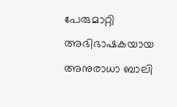പേരുമാറ്റി അഭിഭാഷകയായ അനുരാധാ ബാലി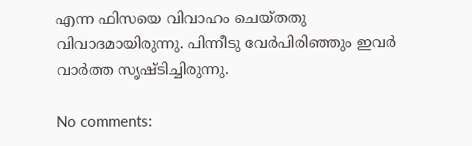എന്ന ഫിസയെ വിവാഹം ചെയ്‌തതു വിവാദമായിരുന്നു. പിന്നീടു വേര്‍പിരിഞ്ഞും ഇവര്‍ വാര്‍ത്ത സൃഷ്‌ടിച്ചിരുന്നു.

No comments: